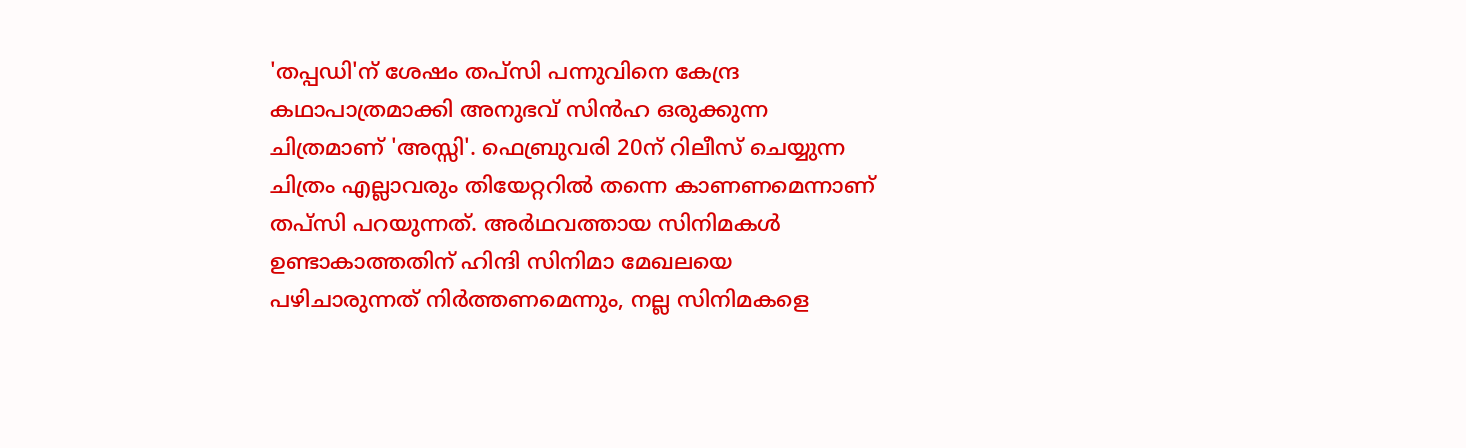'തപ്പഡി'ന് ശേഷം തപ്സി പന്നുവിനെ കേന്ദ്ര കഥാപാത്രമാക്കി അനുഭവ് സിൻഹ ഒരുക്കുന്ന ചിത്രമാണ് 'അസ്സി'. ഫെബ്രുവരി 20ന് റിലീസ് ചെയ്യുന്ന ചിത്രം എല്ലാവരും തിയേറ്ററിൽ തന്നെ കാണണമെന്നാണ് തപ്സി പറയുന്നത്. അർഥവത്തായ സിനിമകൾ ഉണ്ടാകാത്തതിന് ഹിന്ദി സിനിമാ മേഖലയെ പഴിചാരുന്നത് നിർത്തണമെന്നും, നല്ല സിനിമകളെ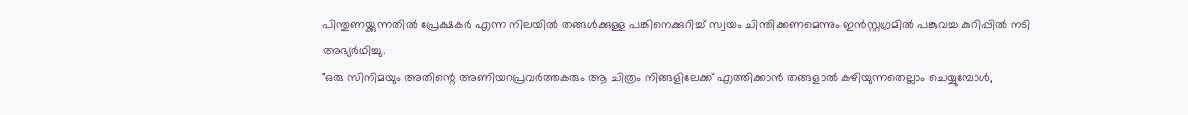പിന്തുണയ്ക്കുന്നതിൽ പ്രേക്ഷകർ എന്ന നിലയിൽ തങ്ങൾക്കുള്ള പങ്കിനെക്കുറിച്ച് സ്വയം ചിന്തിക്കണമെന്നും ഇൻസ്റ്റഗ്രമിൽ പങ്കുവച്ച കുറിപ്പിൽ നടി അഭ്യർഥിച്ചു.
"ഒരു സിനിമയും അതിന്റെ അണിയറപ്രവർത്തകരും ആ ചിത്രം നിങ്ങളിലേക്ക് എത്തിക്കാൻ തങ്ങളാൽ കഴിയുന്നതെല്ലാം ചെയ്യുമ്പോൾ,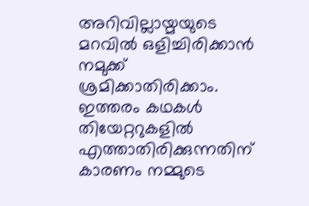അറിവില്ലായ്മയുടെ മറവിൽ ഒളിച്ചിരിക്കാൻ നമുക്ക് ശ്രമിക്കാതിരിക്കാം. ഇത്തരം കഥകൾ തിയേറ്ററുകളിൽ എത്താതിരിക്കുന്നതിന് കാരണം നമ്മുടെ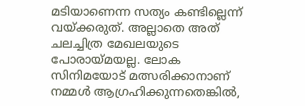മടിയാണെന്ന സത്യം കണ്ടില്ലെന്ന് വയ്ക്കരുത്. അല്ലാതെ അത് ചലച്ചിത്ര മേഖലയുടെ പോരായ്മയല്ല. ലോക സിനിമയോട് മത്സരിക്കാനാണ് നമ്മൾ ആഗ്രഹിക്കുന്നതെങ്കിൽ,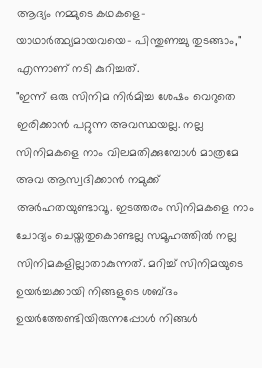ആദ്യം നമ്മുടെ കഥകളെ- യാഥാർത്ഥ്യമായവയെ- പിന്തുണച്ചു തുടങ്ങാം," എന്നാണ് നടി കുറിച്ചത്.
"ഇന്ന് ഒരു സിനിമ നിർമിച്ച ശേഷം വെറുതെ ഇരിക്കാൻ പറ്റുന്ന അവസ്ഥയല്ല. നല്ല സിനിമകളെ നാം വിലമതിക്കുമ്പോൾ മാത്രമേ അവ ആസ്വദിക്കാൻ നമുക്ക് അർഹതയുണ്ടാവൂ. ഇടത്തരം സിനിമകളെ നാം ചോദ്യം ചെയ്തതുകൊണ്ടല്ല സമൂഹത്തിൽ നല്ല സിനിമകളില്ലാതാകുന്നത്. മറിച്ച് സിനിമയുടെ ഉയർച്ചക്കായി നിങ്ങളുടെ ശബ്ദം ഉയർത്തേണ്ടിയിരുന്നപ്പോൾ നിങ്ങൾ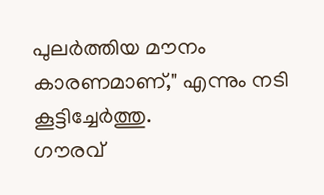പുലർത്തിയ മൗനം കാരണമാണ്," എന്നും നടി കൂട്ടിച്ചേർത്തു.
ഗൗരവ്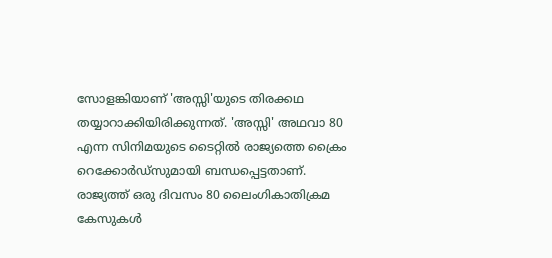സോളങ്കിയാണ് 'അസ്സി'യുടെ തിരക്കഥ തയ്യാറാക്കിയിരിക്കുന്നത്. 'അസ്സി' അഥവാ 80 എന്ന സിനിമയുടെ ടൈറ്റിൽ രാജ്യത്തെ ക്രൈം റെക്കോർഡ്സുമായി ബന്ധപ്പെട്ടതാണ്. രാജ്യത്ത് ഒരു ദിവസം 80 ലൈംഗികാതിക്രമ കേസുകൾ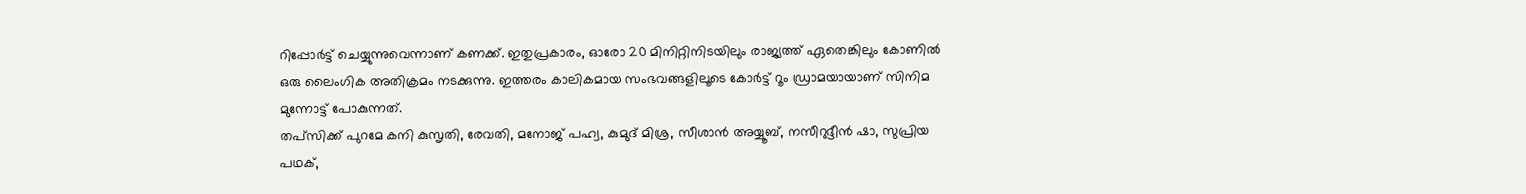റിപ്പോർട്ട് ചെയ്യുന്നുവെന്നാണ് കണക്ക്. ഇതുപ്രകാരം, ഓരോ 20 മിനിറ്റിനിടയിലും രാജ്യത്ത് ഏതെങ്കിലും കോണിൽ ഒരു ലൈംഗിക അതിക്രമം നടക്കുന്നു. ഇത്തരം കാലികമായ സംഭവങ്ങളിലൂടെ കോർട്ട് റൂം ഡ്രാമയായാണ് സിനിമ മുന്നോട്ട് പോകുന്നത്.
തപ്സിക്ക് പുറമേ കനി കുസൃതി, രേവതി, മനോജ് പഹ്വ, കുമുദ് മിശ്ര, സീശാൻ അയ്യൂബ്, നസീറുദ്ദീൻ ഷാ, സുപ്രിയ പഥക്,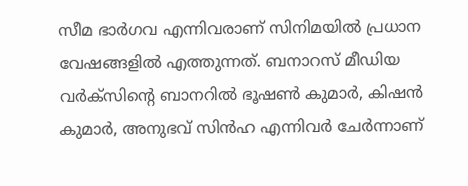സീമ ഭാർഗവ എന്നിവരാണ് സിനിമയിൽ പ്രധാന വേഷങ്ങളിൽ എത്തുന്നത്. ബനാറസ് മീഡിയ വർക്സിന്റെ ബാനറിൽ ഭൂഷൺ കുമാർ, കിഷൻ കുമാർ, അനുഭവ് സിൻഹ എന്നിവർ ചേർന്നാണ്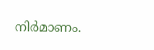നിർമാണം.